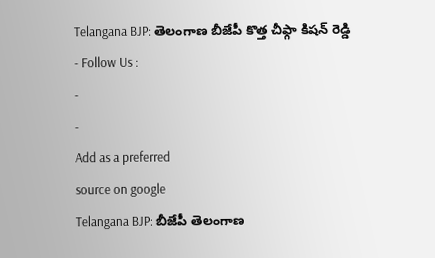Telangana BJP: తెలంగాణ బీజేపీ కొత్త చీఫ్గా కిషన్ రెడ్డి
- Follow Us :
-
-
Add as a preferred
source on google
Telangana BJP: బీజేపీ తెలంగాణ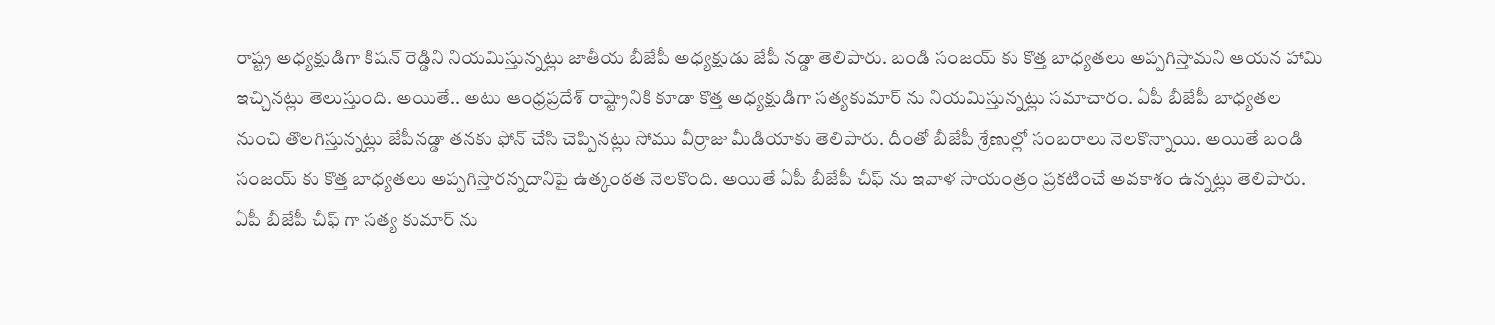రాష్ట్ర అధ్యక్షుడిగా కిషన్ రెడ్డిని నియమిస్తున్నట్లు జాతీయ బీజేపీ అధ్యక్షుడు జేపీ నడ్డా తెలిపారు. బండి సంజయ్ కు కొత్త బాధ్యతలు అప్పగిస్తామని ఆయన హామి ఇచ్చినట్లు తెలుస్తుంది. అయితే.. అటు ఆంధ్రప్రదేశ్ రాష్ట్రానికి కూడా కొత్త అధ్యక్షుడిగా సత్యకుమార్ ను నియమిస్తున్నట్లు సమాచారం. ఏపీ బీజేపీ బాధ్యతల నుంచి తొలగిస్తున్నట్లు జేపీనడ్డా తనకు ఫోన్ చేసి చెప్పినట్లు సోము వీర్రాజు మీడియాకు తెలిపారు. దీంతో బీజేపీ శ్రేణుల్లో సంబరాలు నెలకొన్నాయి. అయితే బండి సంజయ్ కు కొత్త బాధ్యతలు అప్పగిస్తారన్నదానిపై ఉత్కంఠత నెలకొంది. అయితే ఏపీ బీజేపీ చీఫ్ ను ఇవాళ సాయంత్రం ప్రకటించే అవకాశం ఉన్నట్లు తెలిపారు. ఏపీ బీజేపీ చీఫ్ గా సత్య కుమార్ ను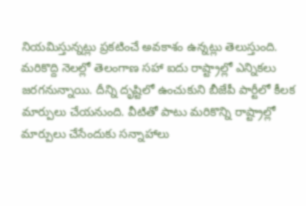నియమిస్తున్నట్లు ప్రకటించే అవకాశం ఉన్నట్లు తెలుస్తుంది.
మరికొద్ది నెలల్లో తెలంగాణ సహా ఐదు రాష్ట్రాల్లో ఎన్నికలు జరగనున్నాయి. దీన్ని దృష్టిలో ఉంచుకుని బీజేపీ పార్టీలో కీలక మార్పులు చేయనుంది. వీటితో పాటు మరికొన్ని రాష్ట్రాల్లో మార్పులు చేసేందుకు సన్నాహాలు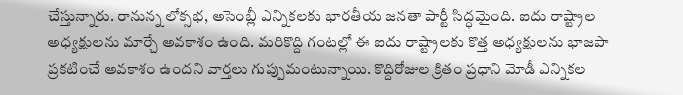చేస్తున్నారు. రానున్న లోక్సభ, అసెంబ్లీ ఎన్నికలకు భారతీయ జనతా పార్టీ సిద్ధమైంది. ఐదు రాష్ట్రాల అధ్యక్షులను మార్చే అవకాశం ఉంది. మరికొద్ది గంటల్లో ఈ ఐదు రాష్ట్రాలకు కొత్త అధ్యక్షులను భాజపా ప్రకటించే అవకాశం ఉందని వార్తలు గుప్పుమంటున్నాయి. కొద్దిరోజుల క్రితం ప్రధాని మోడీ ఎన్నికల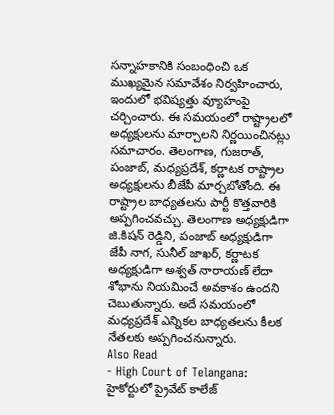సన్నాహకానికి సంబంధించి ఒక ముఖ్యమైన సమావేశం నిర్వహించారు, ఇందులో భవిష్యత్తు వ్యూహంపై చర్చించారు. ఈ సమయంలో రాష్ట్రాలలో అధ్యక్షులను మార్చాలని నిర్ణయించినట్లు సమాచారం. తెలంగాణ, గుజరాత్, పంజాబ్, మధ్యప్రదేశ్, కర్ణాటక రాష్ట్రాల అధ్యక్షులను బీజేపీ మార్చబోతోంది. ఈ రాష్ట్రాల బాధ్యతలను పార్టీ కొత్తవారికి అప్పగించవచ్చు. తెలంగాణ అధ్యక్షుడిగా జి.కిషన్ రెడ్డిని, పంజాబ్ అధ్యక్షుడిగా జేపీ నాగ, సునీల్ జాఖర్, కర్ణాటక అధ్యక్షుడిగా అశ్వత్ నారాయణ్ లేదా శోభాను నియమించే అవకాశం ఉందని చెబుతున్నారు. అదే సమయంలో మధ్యప్రదేశ్ ఎన్నికల బాధ్యతలను కీలక నేతలకు అప్పగించనున్నారు.
Also Read
- High Court of Telangana: హైకోర్టులో ప్రైవేట్ కాలేజ్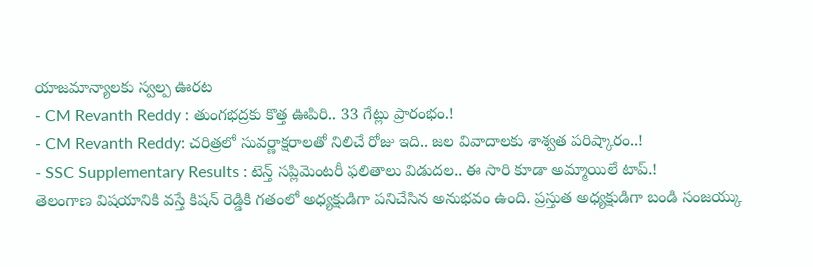యాజమాన్యాలకు స్వల్ప ఊరట
- CM Revanth Reddy : తుంగభద్రకు కొత్త ఊపిరి.. 33 గేట్లు ప్రారంభం.!
- CM Revanth Reddy: చరిత్రలో సువర్ణాక్షరాలతో నిలిచే రోజు ఇది.. జల వివాదాలకు శాశ్వత పరిష్కారం..!
- SSC Supplementary Results : టెన్త్ సప్లిమెంటరీ ఫలితాలు విడుదల.. ఈ సారి కూడా అమ్మాయిలే టాప్.!
తెలంగాణ విషయానికి వస్తే కిషన్ రెడ్డికి గతంలో అధ్యక్షుడిగా పనిచేసిన అనుభవం ఉంది. ప్రస్తుత అధ్యక్షుడిగా బండి సంజయ్కు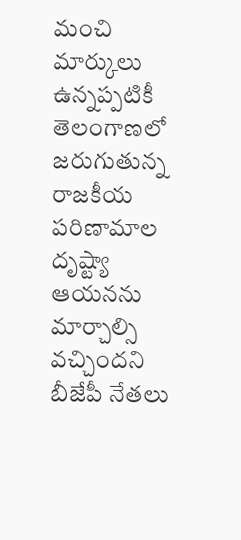మంచి మార్కులు ఉన్నప్పటికీ తెలంగాణలో జరుగుతున్న రాజకీయ పరిణామాల దృష్ట్యా ఆయనను మార్చాల్సి వచ్చిందని బీజేపీ నేతలు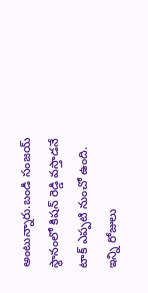అంటున్నారు.బండి సంజయ్ స్థానంలో కిషన్ రెడ్డి వస్తాడనే టాక్ ఎప్పటి నుంచో ఉంది. ఇన్ని రోజులు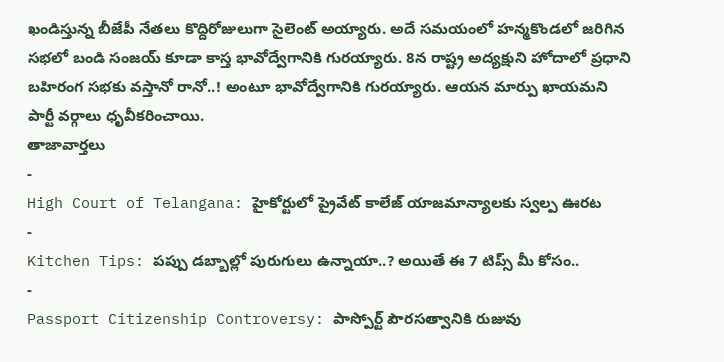ఖండిస్తున్న బీజేపీ నేతలు కొద్దిరోజులుగా సైలెంట్ అయ్యారు. అదే సమయంలో హన్మకొండలో జరిగిన సభలో బండి సంజయ్ కూడా కాస్త భావోద్వేగానికి గురయ్యారు. 8న రాష్ట్ర అద్యక్షుని హోదాలో ప్రధాని బహిరంగ సభకు వస్తానో రానో..! అంటూ భావోద్వేగానికి గురయ్యారు. ఆయన మార్పు ఖాయమని పార్టీ వర్గాలు ధృవీకరించాయి.
తాజావార్తలు
-
High Court of Telangana: హైకోర్టులో ప్రైవేట్ కాలేజ్ యాజమాన్యాలకు స్వల్ప ఊరట
-
Kitchen Tips: పప్పు డబ్బాల్లో పురుగులు ఉన్నాయా..? అయితే ఈ 7 టిప్స్ మీ కోసం..
-
Passport Citizenship Controversy: పాస్పోర్ట్ పౌరసత్వానికి రుజువు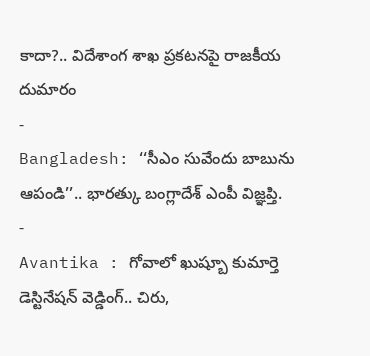కాదా?.. విదేశాంగ శాఖ ప్రకటనపై రాజకీయ దుమారం
-
Bangladesh: ‘‘సీఎం సువేందు బాబును ఆపండి’’.. భారత్కు బంగ్లాదేశ్ ఎంపీ విజ్ఞప్తి.
-
Avantika : గోవాలో ఖుష్బూ కుమార్తె డెస్టినేషన్ వెడ్డింగ్.. చిరు,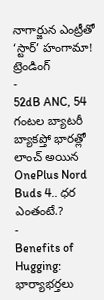నాగార్జున ఎంట్రీతో ‘స్టార్’ హంగామా!
ట్రెండింగ్
-
52dB ANC, 54 గంటల బ్యాటరీ బ్యాకప్తో భారత్లో లాంచ్ అయిన OnePlus Nord Buds 4.. ధర ఎంతంటే.?
-
Benefits of Hugging: భార్యాభర్తలు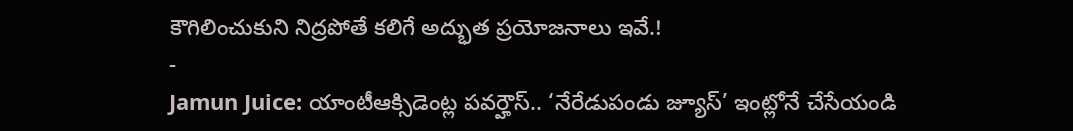కౌగిలించుకుని నిద్రపోతే కలిగే అద్భుత ప్రయోజనాలు ఇవే.!
-
Jamun Juice: యాంటీఆక్సిడెంట్ల పవర్హౌస్.. ‘నేరేడుపండు జ్యూస్’ ఇంట్లోనే చేసేయండి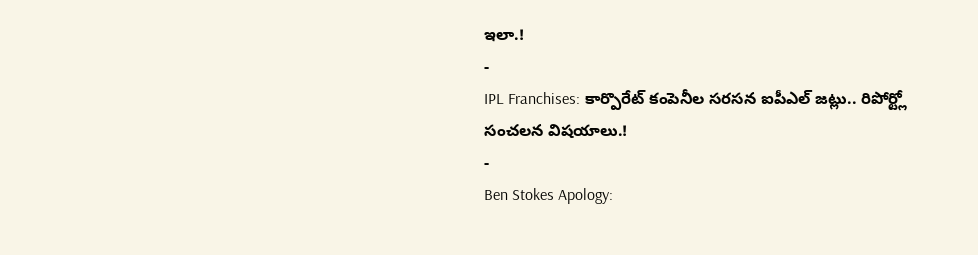ఇలా.!
-
IPL Franchises: కార్పొరేట్ కంపెనీల సరసన ఐపీఎల్ జట్లు.. రిపోర్ట్లో సంచలన విషయాలు.!
-
Ben Stokes Apology: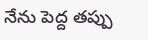నేను పెద్ద తప్పు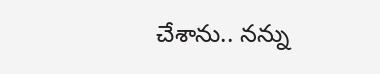చేశాను.. నన్ను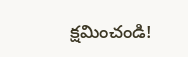క్షమించండి!